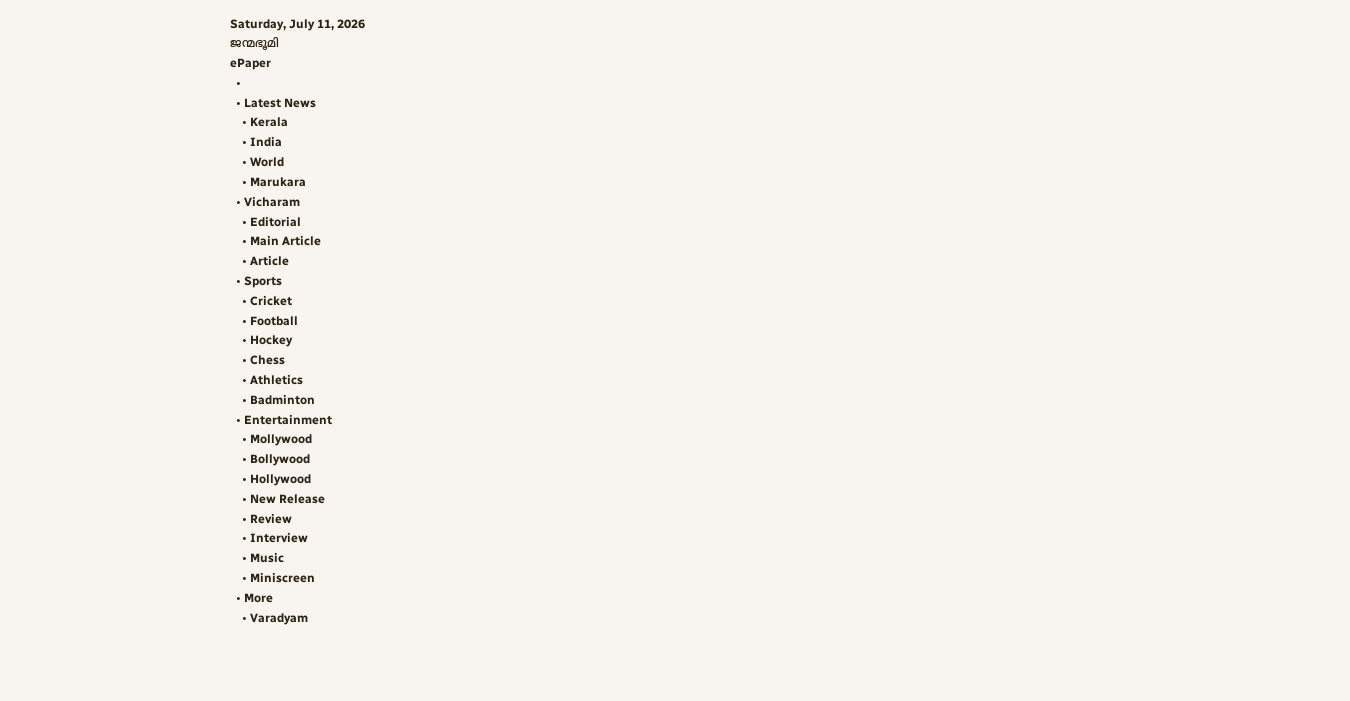Saturday, July 11, 2026
ജന്മഭൂമി
ePaper
  •
  • Latest News
    • Kerala
    • India
    • World
    • Marukara
  • Vicharam
    • Editorial
    • Main Article
    • Article
  • Sports
    • Cricket
    • Football
    • Hockey
    • Chess
    • Athletics
    • Badminton
  • Entertainment
    • Mollywood
    • Bollywood
    • Hollywood
    • New Release
    • Review
    • Interview
    • Music
    • Miniscreen
  • More
    • Varadyam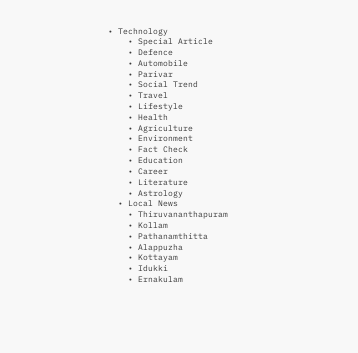• Technology
    • Special Article
    • Defence
    • Automobile
    • Parivar
    • Social Trend
    • Travel
    • Lifestyle
    • Health
    • Agriculture
    • Environment
    • Fact Check
    • Education
    • Career
    • Literature
    • Astrology
  • Local News
    • Thiruvananthapuram
    • Kollam
    • Pathanamthitta
    • Alappuzha
    • Kottayam
    • Idukki
    • Ernakulam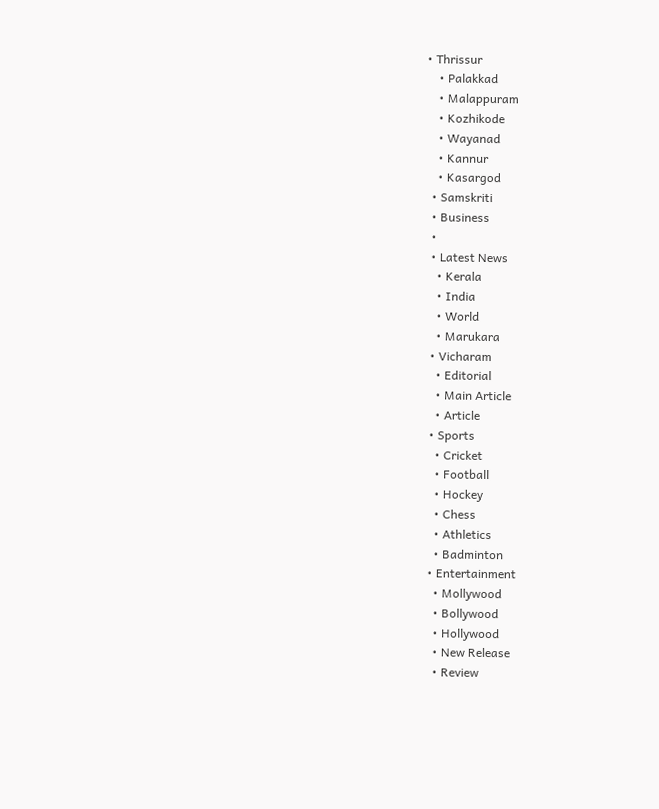• Thrissur
    • Palakkad
    • Malappuram
    • Kozhikode
    • Wayanad
    • Kannur
    • Kasargod
  • Samskriti
  • Business
  •
  • Latest News
    • Kerala
    • India
    • World
    • Marukara
  • Vicharam
    • Editorial
    • Main Article
    • Article
  • Sports
    • Cricket
    • Football
    • Hockey
    • Chess
    • Athletics
    • Badminton
  • Entertainment
    • Mollywood
    • Bollywood
    • Hollywood
    • New Release
    • Review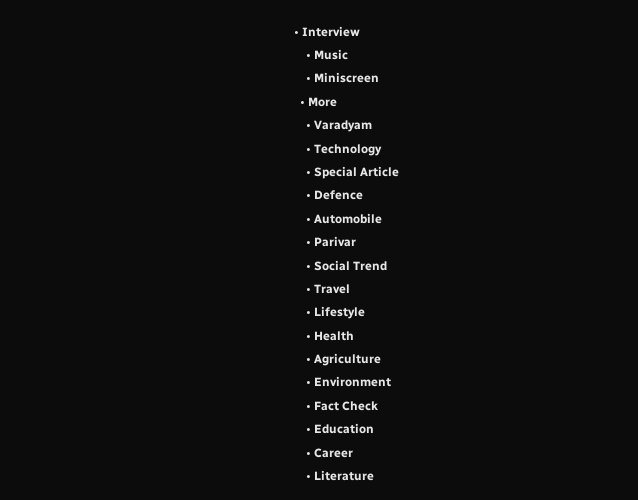• Interview
    • Music
    • Miniscreen
  • More
    • Varadyam
    • Technology
    • Special Article
    • Defence
    • Automobile
    • Parivar
    • Social Trend
    • Travel
    • Lifestyle
    • Health
    • Agriculture
    • Environment
    • Fact Check
    • Education
    • Career
    • Literature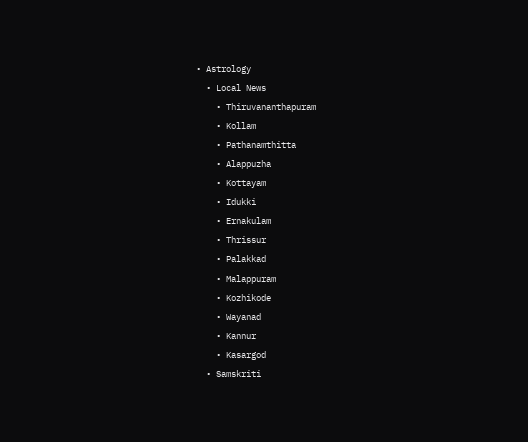• Astrology
  • Local News
    • Thiruvananthapuram
    • Kollam
    • Pathanamthitta
    • Alappuzha
    • Kottayam
    • Idukki
    • Ernakulam
    • Thrissur
    • Palakkad
    • Malappuram
    • Kozhikode
    • Wayanad
    • Kannur
    • Kasargod
  • Samskriti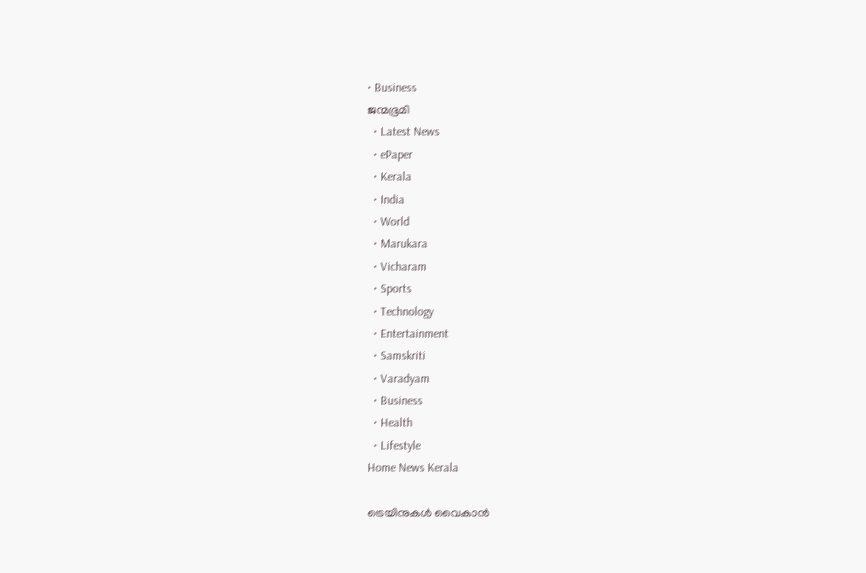• Business
ജന്മഭൂമി
  • Latest News
  • ePaper
  • Kerala
  • India
  • World
  • Marukara
  • Vicharam
  • Sports
  • Technology
  • Entertainment
  • Samskriti
  • Varadyam
  • Business
  • Health
  • Lifestyle
Home News Kerala

ട്രെയിനുകള്‍ വൈകാന്‍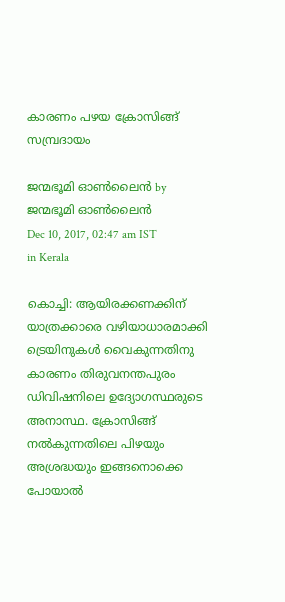കാരണം പഴയ ക്രോസിങ്ങ് സമ്പ്രദായം

ജന്മഭൂമി ഓണ്‍ലൈന്‍ by ജന്മഭൂമി ഓണ്‍ലൈന്‍
Dec 10, 2017, 02:47 am IST
in Kerala

കൊച്ചി: ആയിരക്കണക്കിന് യാത്രക്കാരെ വഴിയാധാരമാക്കി ട്രെയിനുകള്‍ വൈകുന്നതിനു കാരണം തിരുവനന്തപുരം ഡിവിഷനിലെ ഉദ്യോഗസ്ഥരുടെ അനാസ്ഥ. ക്രോസിങ്ങ് നല്‍കുന്നതിലെ പിഴയും അശ്രദ്ധയും ഇങ്ങനൊക്കെ പോയാല്‍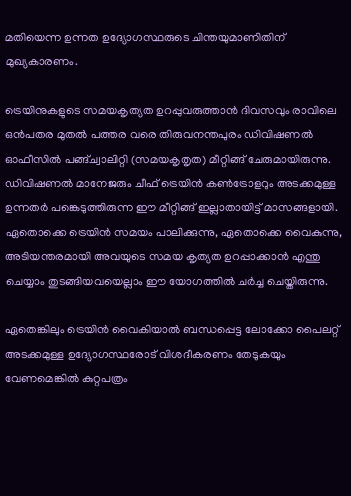മതിയെന്ന ഉന്നത ഉദ്യോഗസ്ഥരുടെ ചിന്തയുമാണിതിന് മുഖ്യകാരണം.

ട്രെയിനുകളുടെ സമയകൃത്യത ഉറപ്പുവരുത്താന്‍ ദിവസവും രാവിലെ ഒന്‍പതര മുതല്‍ പത്തര വരെ തിരുവനന്തപുരം ഡിവിഷണല്‍ ഓഫീസില്‍ പങ്ങ്ച്വാലിറ്റി (സമയകൃതൃത) മീറ്റിങ്ങ് ചേരുമായിരുന്നു. ഡിവിഷണല്‍ മാനേജരും ചീഫ് ട്രെയിന്‍ കണ്‍ട്രോളറും അടക്കമുള്ള ഉന്നതര്‍ പങ്കെടുത്തിരുന്ന ഈ മീറ്റിങ്ങ് ഇല്ലാതായിട്ട് മാസങ്ങളായി. ഏതൊക്കെ ട്രെയിന്‍ സമയം പാലിക്കുന്നു, ഏതൊക്കെ വൈകുന്നു, അടിയന്തരമായി അവയുടെ സമയ കൃത്യത ഉറപ്പാക്കാന്‍ എന്തു ചെയ്യാം തുടങ്ങിയവയെല്ലാം ഈ യോഗത്തില്‍ ചര്‍ച്ച ചെയ്തിരുന്നു.

ഏതെങ്കിലും ട്രെയിന്‍ വൈകിയാല്‍ ബന്ധപ്പെട്ട ലോക്കോ പൈലറ്റ് അടക്കമുള്ള ഉദ്യോഗസ്ഥരോട് വിശദീകരണം തേടുകയും വേണമെങ്കില്‍ കുറ്റപത്രം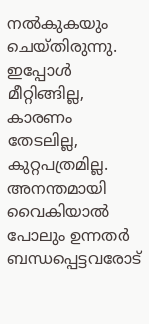നല്‍കുകയും ചെയ്തിരുന്നു. ഇപ്പോള്‍ മീറ്റിങ്ങില്ല, കാരണം തേടലില്ല, കുറ്റപത്രമില്ല. അനന്തമായി വൈകിയാല്‍ പോലും ഉന്നതര്‍ ബന്ധപ്പെട്ടവരോട്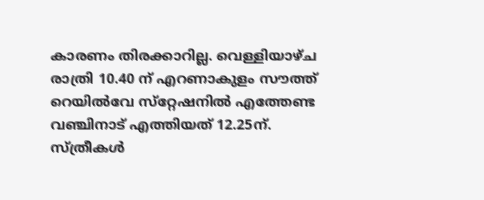കാരണം തിരക്കാറില്ല. വെള്ളിയാഴ്ച രാത്രി 10.40 ന് എറണാകുളം സൗത്ത് റെയില്‍വേ സ്‌റ്റേഷനില്‍ എത്തേണ്ട വഞ്ചിനാട് എത്തിയത് 12.25ന്. സ്ത്രീകള്‍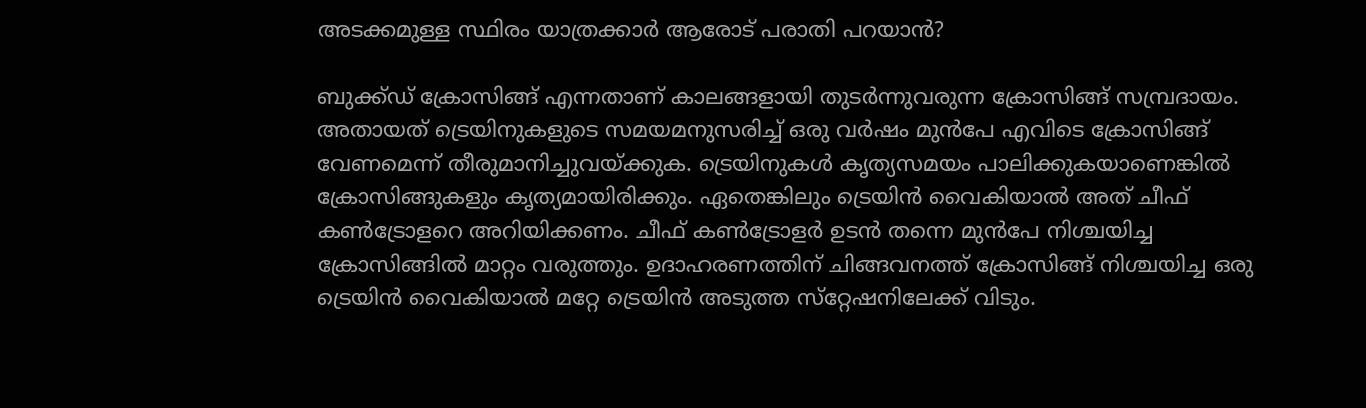അടക്കമുള്ള സ്ഥിരം യാത്രക്കാര്‍ ആരോട് പരാതി പറയാന്‍?

ബുക്ക്ഡ് ക്രോസിങ്ങ് എന്നതാണ് കാലങ്ങളായി തുടര്‍ന്നുവരുന്ന ക്രോസിങ്ങ് സമ്പ്രദായം. അതായത് ട്രെയിനുകളുടെ സമയമനുസരിച്ച് ഒരു വര്‍ഷം മുന്‍പേ എവിടെ ക്രോസിങ്ങ് വേണമെന്ന് തീരുമാനിച്ചുവയ്‌ക്കുക. ട്രെയിനുകള്‍ കൃത്യസമയം പാലിക്കുകയാണെങ്കില്‍ ക്രോസിങ്ങുകളും കൃത്യമായിരിക്കും. ഏതെങ്കിലും ട്രെയിന്‍ വൈകിയാല്‍ അത് ചീഫ് കണ്‍ട്രോളറെ അറിയിക്കണം. ചീഫ് കണ്‍ട്രോളര്‍ ഉടന്‍ തന്നെ മുന്‍പേ നിശ്ചയിച്ച ക്രോസിങ്ങില്‍ മാറ്റം വരുത്തും. ഉദാഹരണത്തിന് ചിങ്ങവനത്ത് ക്രോസിങ്ങ് നിശ്ചയിച്ച ഒരു ട്രെയിന്‍ വൈകിയാല്‍ മറ്റേ ട്രെയിന്‍ അടുത്ത സ്‌റ്റേഷനിലേക്ക് വിടും.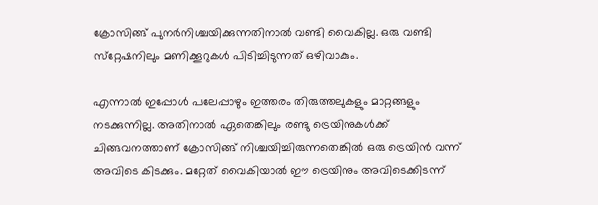ക്രോസിങ്ങ് പുനര്‍നിശ്ചയിക്കുന്നതിനാല്‍ വണ്ടി വൈകില്ല. ഒരു വണ്ടി സ്‌റ്റേഷനിലും മണിക്കൂറുകള്‍ പിടിച്ചിടുന്നത് ഒഴിവാകും.

എന്നാല്‍ ഇപ്പോള്‍ പലേപ്പാഴും ഇത്തരം തിരുത്തലുകളും മാറ്റങ്ങളും നടക്കുന്നില്ല. അതിനാല്‍ ഏതെങ്കിലും രണ്ടു ട്രെയിനുകള്‍ക്ക് ചിങ്ങവനത്താണ് ക്രോസിങ്ങ് നിശ്ചയിച്ചിരുന്നതെങ്കില്‍ ഒരു ട്രെയിന്‍ വന്ന് അവിടെ കിടക്കും. മറ്റേത് വൈകിയാല്‍ ഈ ട്രെയിനും അവിടെക്കിടന്ന്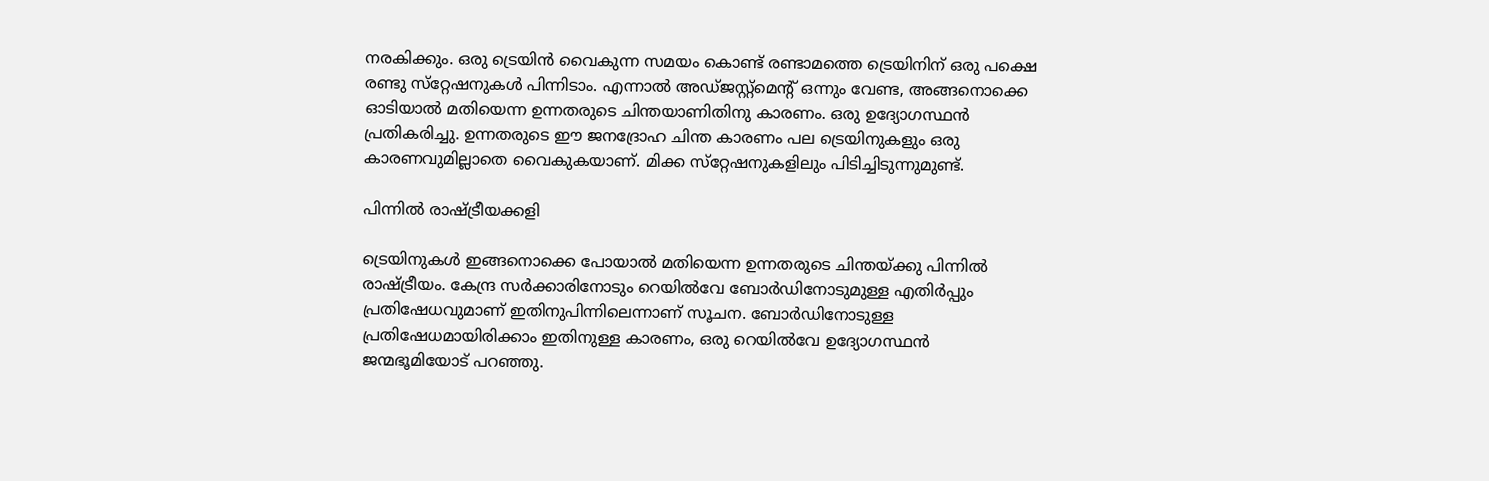നരകിക്കും. ഒരു ട്രെയിന്‍ വൈകുന്ന സമയം കൊണ്ട് രണ്ടാമത്തെ ട്രെയിനിന് ഒരു പക്ഷെ രണ്ടു സ്‌റ്റേഷനുകള്‍ പിന്നിടാം. എന്നാല്‍ അഡ്ജസ്റ്റ്‌മെന്റ് ഒന്നും വേണ്ട, അങ്ങനൊക്കെ ഓടിയാല്‍ മതിയെന്ന ഉന്നതരുടെ ചിന്തയാണിതിനു കാരണം. ഒരു ഉദ്യോഗസ്ഥന്‍ പ്രതികരിച്ചു. ഉന്നതരുടെ ഈ ജനദ്രോഹ ചിന്ത കാരണം പല ട്രെയിനുകളും ഒരു കാരണവുമില്ലാതെ വൈകുകയാണ്. മിക്ക സ്‌റ്റേഷനുകളിലും പിടിച്ചിടുന്നുമുണ്ട്.

പിന്നിൽ രാഷ്‌ട്രീയക്കളി

ട്രെയിനുകള്‍ ഇങ്ങനൊക്കെ പോയാല്‍ മതിയെന്ന ഉന്നതരുടെ ചിന്തയ്‌ക്കു പിന്നില്‍ രാഷ്‌ട്രീയം. കേന്ദ്ര സര്‍ക്കാരിനോടും റെയില്‍വേ ബോര്‍ഡിനോടുമുള്ള എതിര്‍പ്പും പ്രതിഷേധവുമാണ് ഇതിനുപിന്നിലെന്നാണ് സൂചന. ബോര്‍ഡിനോടുള്ള പ്രതിഷേധമായിരിക്കാം ഇതിനുള്ള കാരണം, ഒരു റെയില്‍വേ ഉദ്യോഗസ്ഥന്‍ ജന്മഭൂമിയോട് പറഞ്ഞു.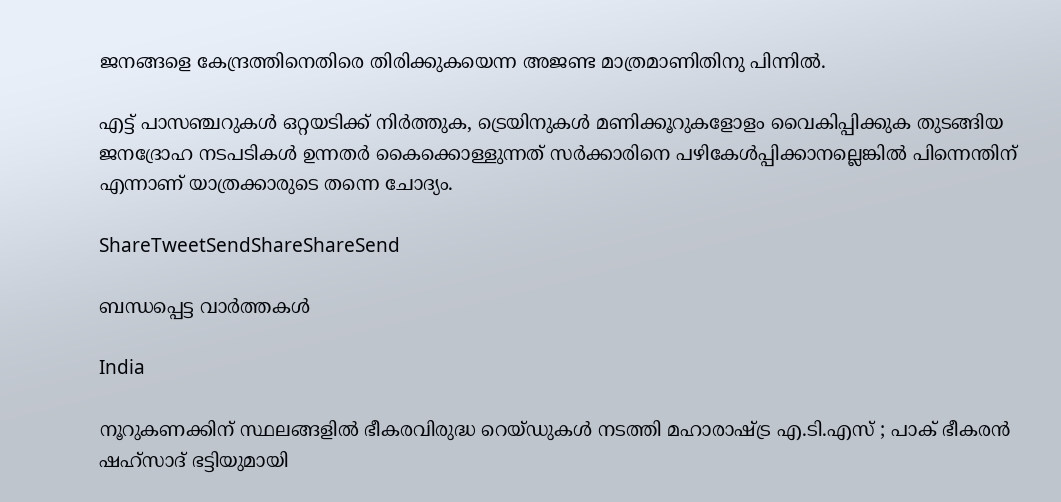ജനങ്ങളെ കേന്ദ്രത്തിനെതിരെ തിരിക്കുകയെന്ന അജണ്ട മാത്രമാണിതിനു പിന്നില്‍.

എട്ട് പാസഞ്ചറുകള്‍ ഒറ്റയടിക്ക് നിര്‍ത്തുക, ട്രെയിനുകള്‍ മണിക്കൂറുകളോളം വൈകിപ്പിക്കുക തുടങ്ങിയ ജനദ്രോഹ നടപടികള്‍ ഉന്നതര്‍ കൈക്കൊള്ളുന്നത് സര്‍ക്കാരിനെ പഴികേള്‍പ്പിക്കാനല്ലെങ്കില്‍ പിന്നെന്തിന് എന്നാണ് യാത്രക്കാരുടെ തന്നെ ചോദ്യം.

ShareTweetSendShareShareSend

ബന്ധപ്പെട്ട വാര്‍ത്തകള്‍

India

നൂറുകണക്കിന് സ്ഥലങ്ങളിൽ ഭീകരവിരുദ്ധ റെയ്ഡുകൾ നടത്തി മഹാരാഷ്‌ട്ര എ.ടി.എസ് ; പാക് ഭീകരൻ ഷഹ്‌സാദ് ഭട്ടിയുമായി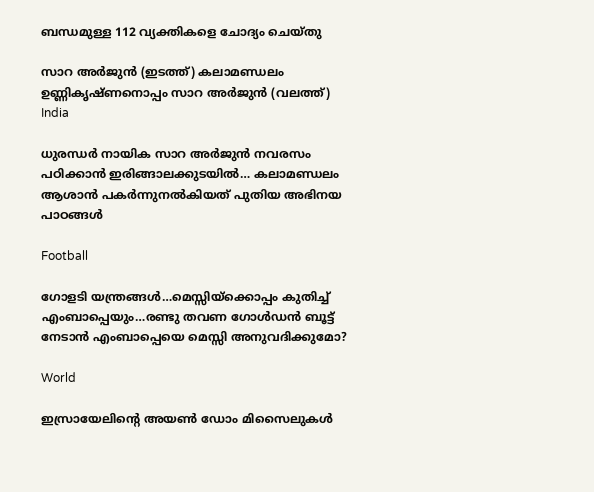ബന്ധമുള്ള 112 വ്യക്തികളെ ചോദ്യം ചെയ്തു

സാറ അര്‍ജുന്‍ (ഇടത്ത്) കലാമണ്ഡലം ഉണ്ണികൃഷ്ണനൊപ്പം സാറ അര്‍ജുന്‍ (വലത്ത്)
India

ധുരന്ധര്‍ നായിക സാറ അര്‍ജുന്‍ നവരസം പഠിക്കാന്‍ ഇരിങ്ങാലക്കുടയില്‍… കലാമണ്ഡലം ആശാന്‍ പകര്‍ന്നുനല്‍കിയത് പുതിയ അഭിനയ പാഠങ്ങള്‍

Football

ഗോളടി യന്ത്രങ്ങള്‍…മെസ്സിയ്‌ക്കൊപ്പം കുതിച്ച് എംബാപ്പെയും…രണ്ടു തവണ ഗോള്‍ഡന്‍ ബൂട്ട് നേടാന്‍ എംബാപ്പെയെ മെസ്സി അനുവദിക്കുമോ?

World

ഇസ്രായേലിന്റെ അയൺ ഡോം മിസൈലുകൾ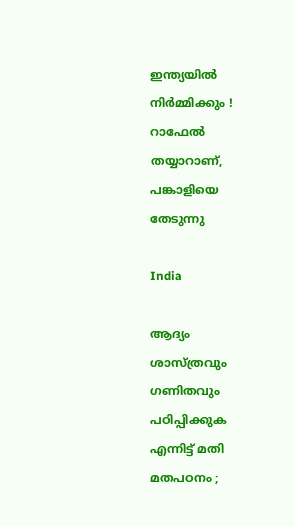ഇന്ത്യയിൽ നിർമ്മിക്കും ! റാഫേൽ തയ്യാറാണ്, പങ്കാളിയെ തേടുന്നു

India

ആദ്യം ശാസ്ത്രവും ഗണിതവും പഠിപ്പിക്കുക എന്നിട്ട് മതി മതപഠനം ;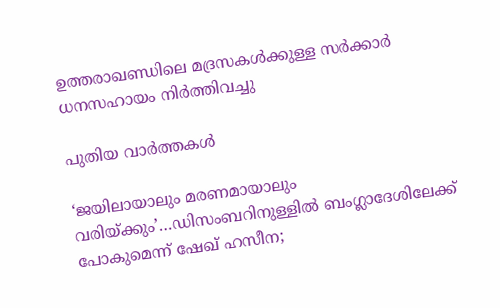ഉത്തരാഖണ്ഡിലെ മദ്രസകൾക്കുള്ള സർക്കാർ ധനസഹായം നിർത്തിവച്ചു

പുതിയ വാര്‍ത്തകള്‍

‘ജയിലായാലും മരണമായാലും വരിയ്‌ക്കും’…ഡിസംബറിനുള്ളില്‍ ബംഗ്ലാദേശിലേക്ക് പോകുമെന്ന് ഷേഖ് ഹസീന;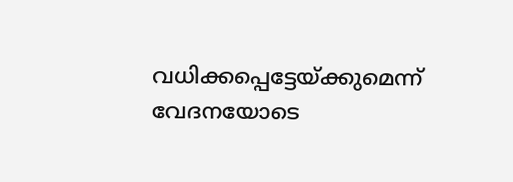വധിക്കപ്പെട്ടേയ്‌ക്കുമെന്ന് വേദനയോടെ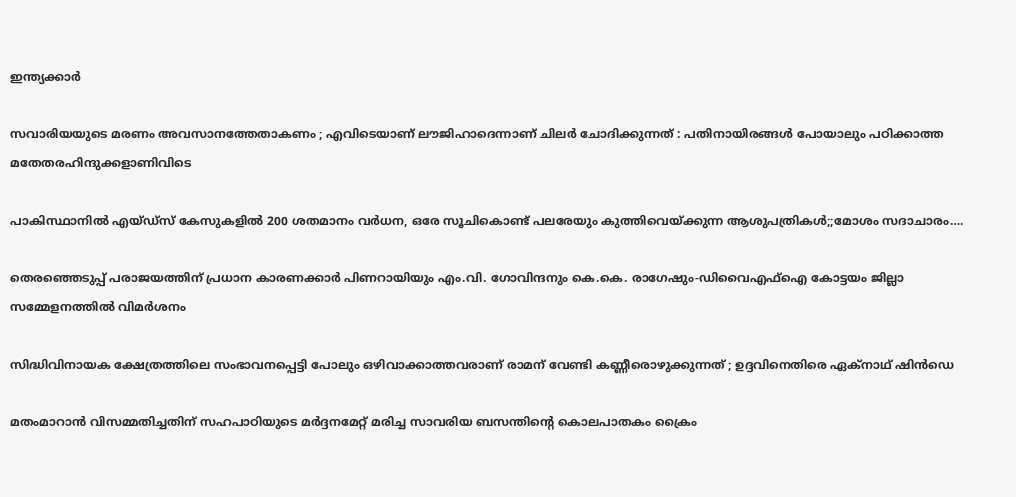ഇന്ത്യക്കാര്‍

സവാരിയയുടെ മരണം അവസാനത്തേതാകണം ; എവിടെയാണ് ലൗജിഹാദെന്നാണ് ചിലർ ചോദിക്കുന്നത് : പതിനായിരങ്ങൾ പോയാലും പഠിക്കാത്ത മതേതരഹിന്ദുക്കളാണിവിടെ

പാകിസ്ഥാനില്‍ എയ്ഡ്സ് കേസുകളില്‍ 200 ശതമാനം വര്‍ധന, ഒരേ സൂചികൊണ്ട് പലരേയും കുത്തിവെയ്‌ക്കുന്ന ആശുപത്രികള്‍;;മോശം സദാചാരം….

തെരഞ്ഞെടുപ്പ് പരാജയത്തിന് പ്രധാന കാരണക്കാര്‍ പിണറായിയും എം.വി. ഗോവിന്ദനും കെ.കെ. രാഗേഷും-ഡിവൈഎഫ്ഐ കോട്ടയം ജില്ലാ സമ്മേളനത്തില്‍ വിമര്‍ശനം

സിദ്ധിവിനായക ക്ഷേത്രത്തിലെ സംഭാവനപ്പെട്ടി പോലും ഒഴിവാക്കാത്തവരാണ് രാമന് വേണ്ടി കണ്ണീരൊഴുക്കുന്നത് ; ഉദ്ദവിനെതിരെ ഏക്‌നാഥ് ഷിൻഡെ

മതംമാറാന്‍ വിസമ്മതിച്ചതിന് സഹപാഠിയുടെ മര്‍ദ്ദനമേറ്റ് മരിച്ച സാവരിയ ബസന്തിന്റെ കൊലപാതകം ക്രൈം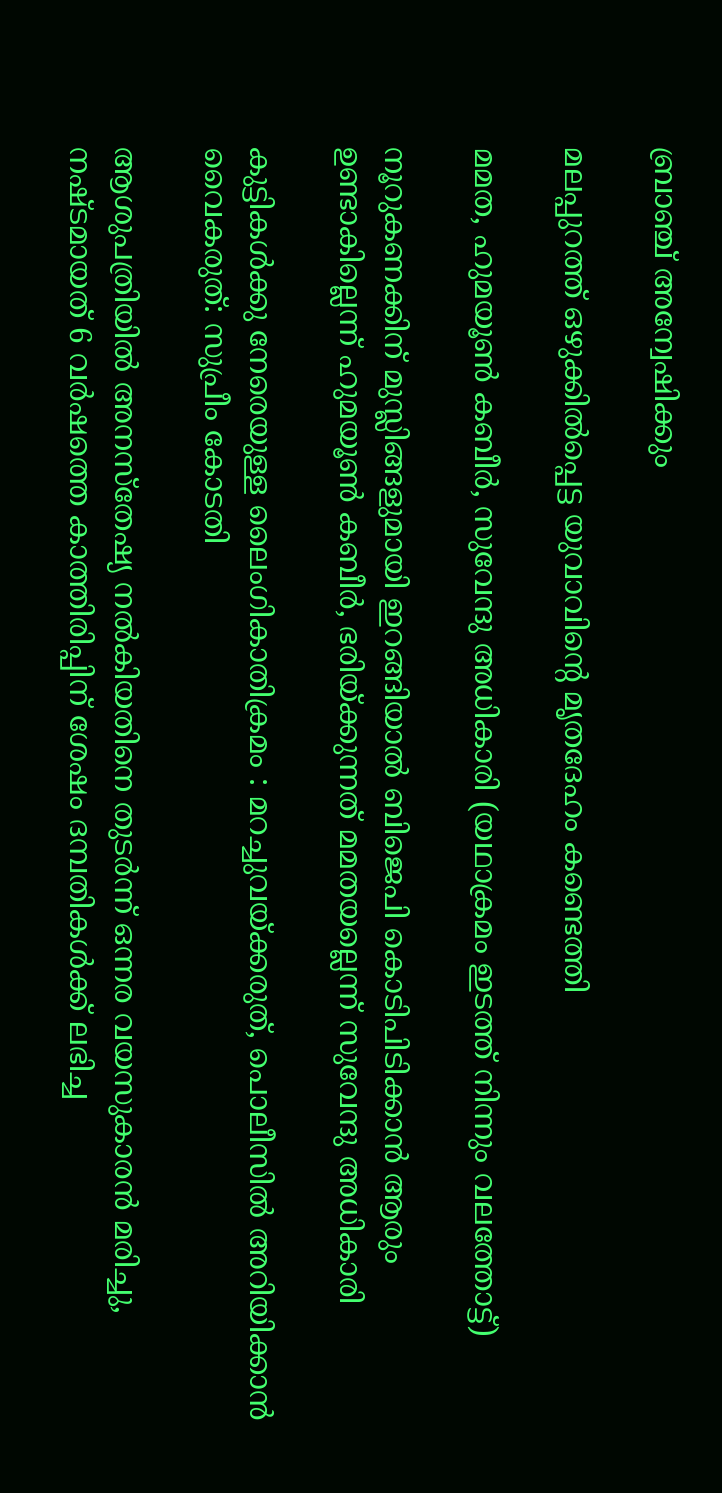ബ്രാഞ്ച് അന്വേഷിക്കും

മലപ്പുറത്ത് ഒഴുക്കില്‍പ്പെട്ട യുവാവിന്റെ മൃതദേഹം കണ്ടെത്തി

മമത, ഹുമയൂണ്‍ കബീര്‍, സുവേന്ദു അധികാരി (യഥാക്രമം ഇടത്ത് നിന്നും വലത്തോട്ട്)

നൂറുകണക്കിന് മുസ്ലിങ്ങളുമായി ഇറങ്ങിയാല്‍ ബിജെപി കൊടിപിടിക്കാന്‍ ആരും ഉണ്ടാകില്ലെന്ന് ഹുമയൂണ്‍ കബീര്‍, ഭരിയ്‌ക്കുന്നത് മമതയല്ലെന്ന് സുവേന്ദു അധികാരി

കുട്ടികള്‍ക്കു നേരെയുള്ള ലൈംഗികാതിക്രമം : മറച്ചുവയ്‌ക്കരുത്, പൊലീസില്‍ അറിയിക്കാന്‍ വൈകരുത്: സുപ്രീം കോടതി

ആശുപത്രിയില്‍ അനസ്‌തേഷ്യ നല്‍കിയതിനെ തുടര്‍ന്ന് ഒന്നര വയസുകാരന്‍ മരിച്ചു, നഷ്ടമായത് 6 വര്‍ഷത്തെ കാത്തിരിപ്പിന് ശേഷം ദമ്പതികള്‍ക്ക് ലഭിച്ച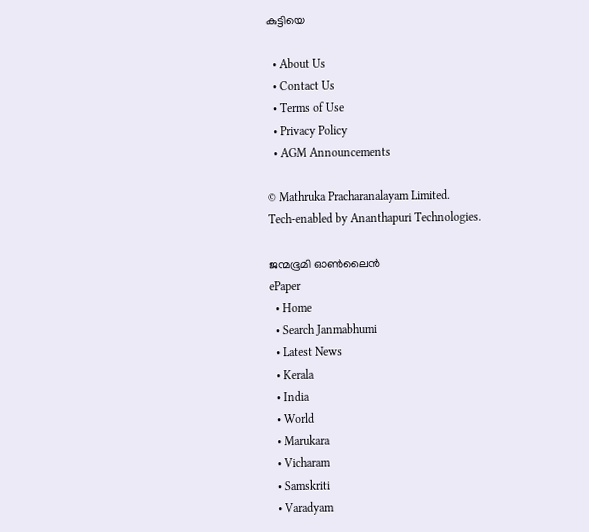കുട്ടിയെ

  • About Us
  • Contact Us
  • Terms of Use
  • Privacy Policy
  • AGM Announcements

© Mathruka Pracharanalayam Limited.
Tech-enabled by Ananthapuri Technologies.

ജന്മഭൂമി ഓണ്‍ലൈന്‍
ePaper
  • Home
  • Search Janmabhumi
  • Latest News
  • Kerala
  • India
  • World
  • Marukara
  • Vicharam
  • Samskriti
  • Varadyam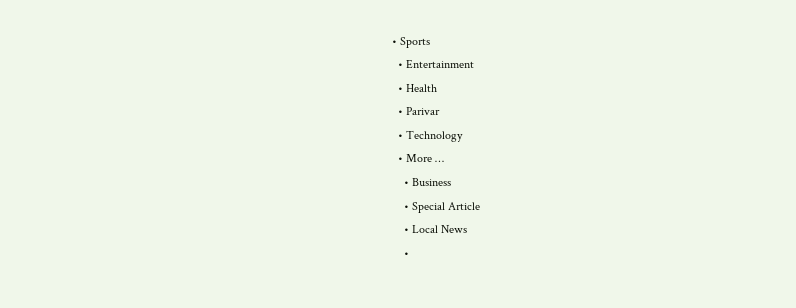• Sports
  • Entertainment
  • Health
  • Parivar
  • Technology
  • More …
    • Business
    • Special Article
    • Local News
    •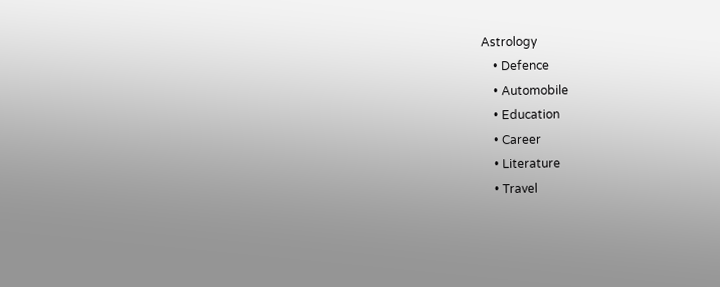Astrology
    • Defence
    • Automobile
    • Education
    • Career
    • Literature
    • Travel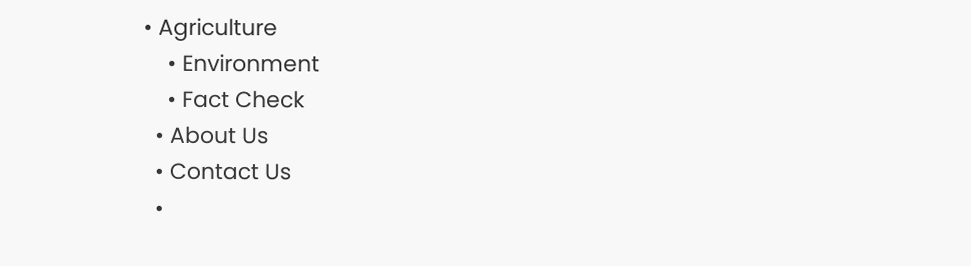• Agriculture
    • Environment
    • Fact Check
  • About Us
  • Contact Us
  •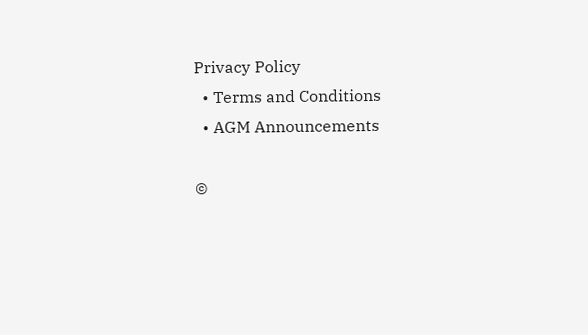Privacy Policy
  • Terms and Conditions
  • AGM Announcements

©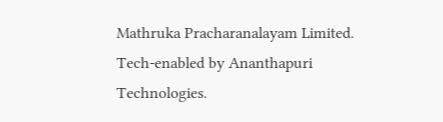Mathruka Pracharanalayam Limited.
Tech-enabled by Ananthapuri Technologies.